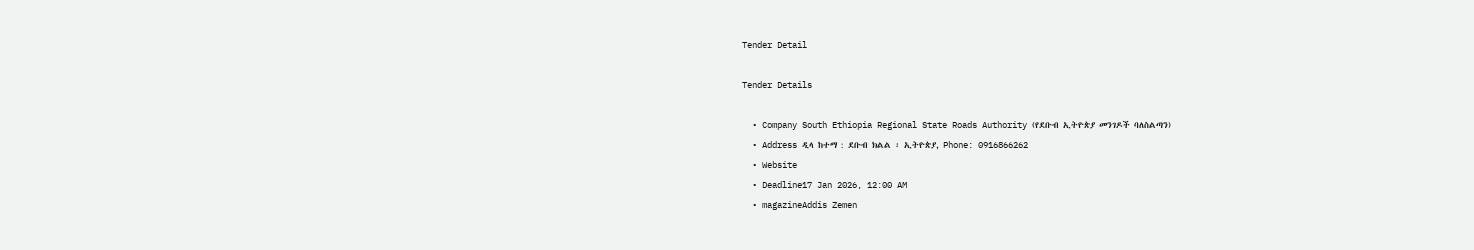Tender Detail

Tender Details

  • Company South Ethiopia Regional State Roads Authority (የደቡብ ኢትዮጵያ መንገዶች ባለስልጣን)
  • Address ዲላ ከተማ : ደቡብ ክልል ፡ ኢትዮጵያ, Phone: 0916866262
  • Website
  • Deadline17 Jan 2026, 12:00 AM
  • magazineAddis Zemen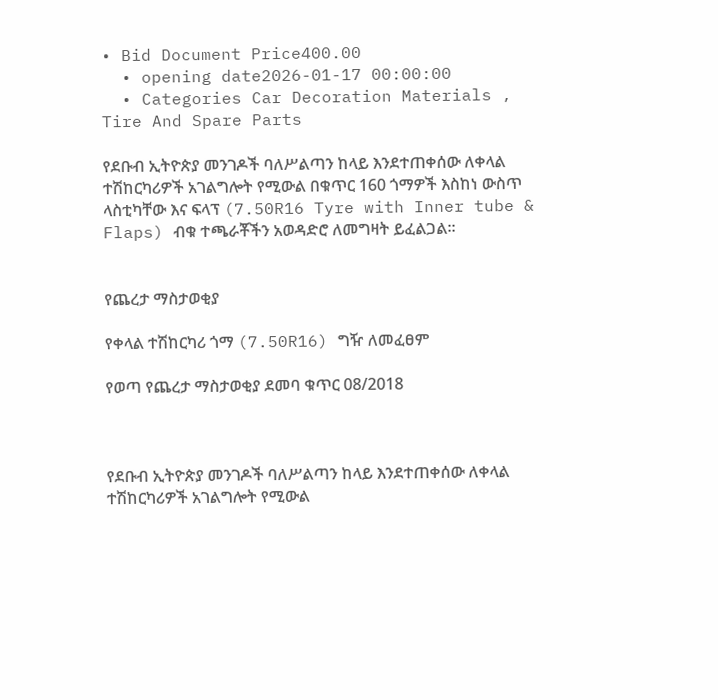• Bid Document Price400.00
  • opening date2026-01-17 00:00:00
  • Categories Car Decoration Materials , Tire And Spare Parts

የደቡብ ኢትዮጵያ መንገዶች ባለሥልጣን ከላይ እንደተጠቀሰው ለቀላል ተሽከርካሪዎች አገልግሎት የሚውል በቁጥር 160 ጎማዎች እስከነ ውስጥ ላስቲካቸው እና ፍላፕ (7.50R16 Tyre with Inner tube & Flaps) ብቁ ተጫራቾችን አወዳድሮ ለመግዛት ይፈልጋል።


የጨረታ ማስታወቂያ

የቀላል ተሽከርካሪ ጎማ (7.50R16) ግዥ ለመፈፀም

የወጣ የጨረታ ማስታወቂያ ደመባ ቁጥር 08/2018



የደቡብ ኢትዮጵያ መንገዶች ባለሥልጣን ከላይ እንደተጠቀሰው ለቀላል ተሽከርካሪዎች አገልግሎት የሚውል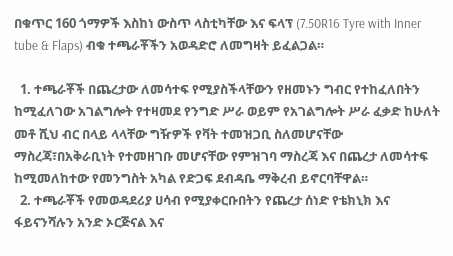በቁጥር 160 ጎማዎች እስከነ ውስጥ ላስቲካቸው እና ፍላፕ (7.50R16 Tyre with Inner tube & Flaps) ብቁ ተጫራቾችን አወዳድሮ ለመግዛት ይፈልጋል።

  1. ተጫራቾች በጨረታው ለመሳተፍ የሚያስችላቸውን የዘመኑን ግብር የተከፈለበትን ከሚፈለገው አገልግሎት የተዛመደ የንግድ ሥራ ወይም የአገልግሎት ሥራ ፈቃድ ከሁለት መቶ ሺህ ብር በላይ ላላቸው ግዥዎች የቫት ተመዝጋቢ ስለመሆናቸው ማስረጃ፣በአቅራቢነት የተመዘገቡ መሆናቸው የምዝገባ ማስረጃ እና በጨረታ ለመሳተፍ ከሚመለከተው የመንግስት አካል የድጋፍ ደብዳቤ ማቅረብ ይኖርባቸዋል።
  2. ተጫራቾች የመወዳደሪያ ሀሳብ የሚያቀርቡበትን የጨረታ ሰነድ የቴክኒክ እና ፋይናንሻሉን አንድ ኦርጅናል እና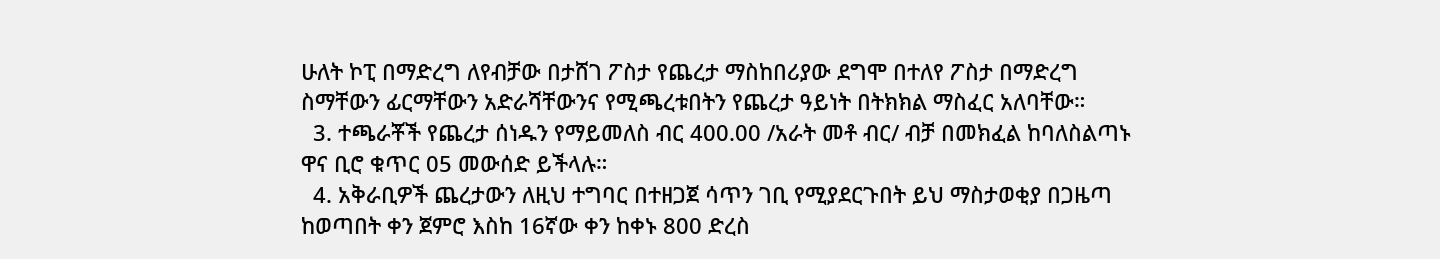ሁለት ኮፒ በማድረግ ለየብቻው በታሸገ ፖስታ የጨረታ ማስከበሪያው ደግሞ በተለየ ፖስታ በማድረግ ስማቸውን ፊርማቸውን አድራሻቸውንና የሚጫረቱበትን የጨረታ ዓይነት በትክክል ማስፈር አለባቸው።
  3. ተጫራቾች የጨረታ ሰነዱን የማይመለስ ብር 400.00 /አራት መቶ ብር/ ብቻ በመክፈል ከባለስልጣኑ ዋና ቢሮ ቁጥር 05 መውሰድ ይችላሉ።
  4. አቅራቢዎች ጨረታውን ለዚህ ተግባር በተዘጋጀ ሳጥን ገቢ የሚያደርጉበት ይህ ማስታወቂያ በጋዜጣ ከወጣበት ቀን ጀምሮ እስከ 16ኛው ቀን ከቀኑ 800 ድረስ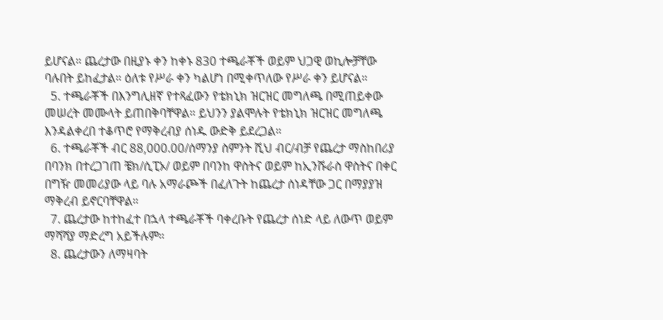ይሆናል። ጨረታው በዚያኑ ቀን ከቀኑ 830 ተጫራቾች ወይም ህጋዊ ወኪሎቻቸው ባሉበት ይከፈታል። ዕለቱ የሥራ ቀን ካልሆነ በሚቀጥለው የሥራ ቀን ይሆናል።
  5. ተጫራቾች በእንግሊዘኛ የተጻፈውን የቴክኒክ ዝርዝር መግለጫ በሚጠይቀው መሠረት መሙላት ይጠበቅባቸዋል። ይህንን ያልሞሉት የቴክኒክ ዝርዝር መግለጫ እንዳልቀረበ ተቆጥሮ የማቅረብያ ሰነዱ ውድቅ ይደረጋል።
  6. ተጫራቾች ብር 88,000.00/ሰማንያ ስምንት ሺህ ብር/ብቻ የጨረታ ማስከበሪያ በባንክ በተረጋገጠ ቼክ/ሲፒኦ/ ወይም በባንከ ዋስትና ወይም ከኢንሹራስ ዋስትና በቀር በግዥ መመሪያው ላይ ባሉ አማራጮች በፈለጉት ከጨረታ ሰነዳቸው ጋር በማያያዝ ማቅረብ ይኖርባቸዋል።
  7. ጨረታው ከተከፈተ በኋላ ተጫራቾች ባቀረቡት የጨረታ ሰነድ ላይ ለውጥ ወይም ማሻሻያ ማድረግ አይችሉም።
  8. ጨረታውን ለማዛባት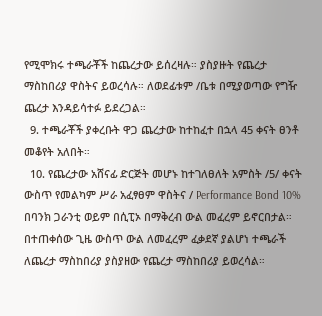የሚሞክሩ ተጫራቾች ከጨረታው ይሰረዛሉ። ያስያዙት የጨረታ ማስከበሪያ ዋስትና ይወረሳሉ። ለወደፊቱም /ቤቱ በሚያወጣው የግዥ ጨረታ እንዳይሳተፉ ይደረጋል።
  9. ተጫራቾች ያቀረቡት ዋጋ ጨረታው ከተከፈተ በኋላ 45 ቀናት ፀንቶ መቆየት አለበት።
  10. የጨረታው አሸናፊ ድርጅት መሆኑ ከተገለፀለት አምስት /5/ ቀናት ውስጥ የመልካም ሥራ አፈፃፀም ዋስትና / Performance Bond 10% በባንክ ጋራንቲ ወይም በሲፒኦ በማቅረብ ውል መፈረም ይኖርበታል። በተጠቀሰው ጊዜ ውስጥ ውል ለመፈረም ፈቃደኛ ያልሆነ ተጫራች ለጨረታ ማስከበሪያ ያስያዘው የጨረታ ማስከበሪያ ይወረሳል።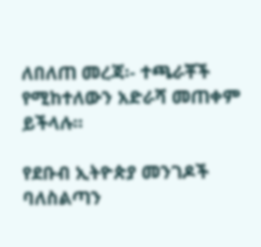ለበለጠ መረጃ፡- ተጫራቾች የሚከተለውን አድራሻ መጠቀም ይችላሉ።

የደቡብ ኢትዮጵያ መንገዶች ባለስልጣን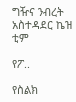ግዥና ንብረት አስተዳደር ኬዝ ቲም

የፖ..

የስልክ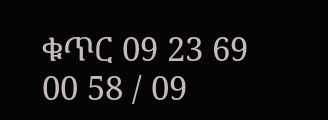ቁጥር 09 23 69 00 58 / 09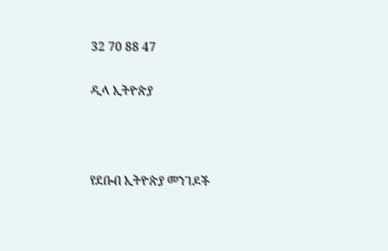32 70 88 47

ዲላ ኢትዮጵያ



የደቡብ ኢትዮጵያ መንገዶች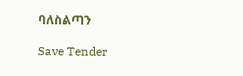ባለስልጣን

Save Tender